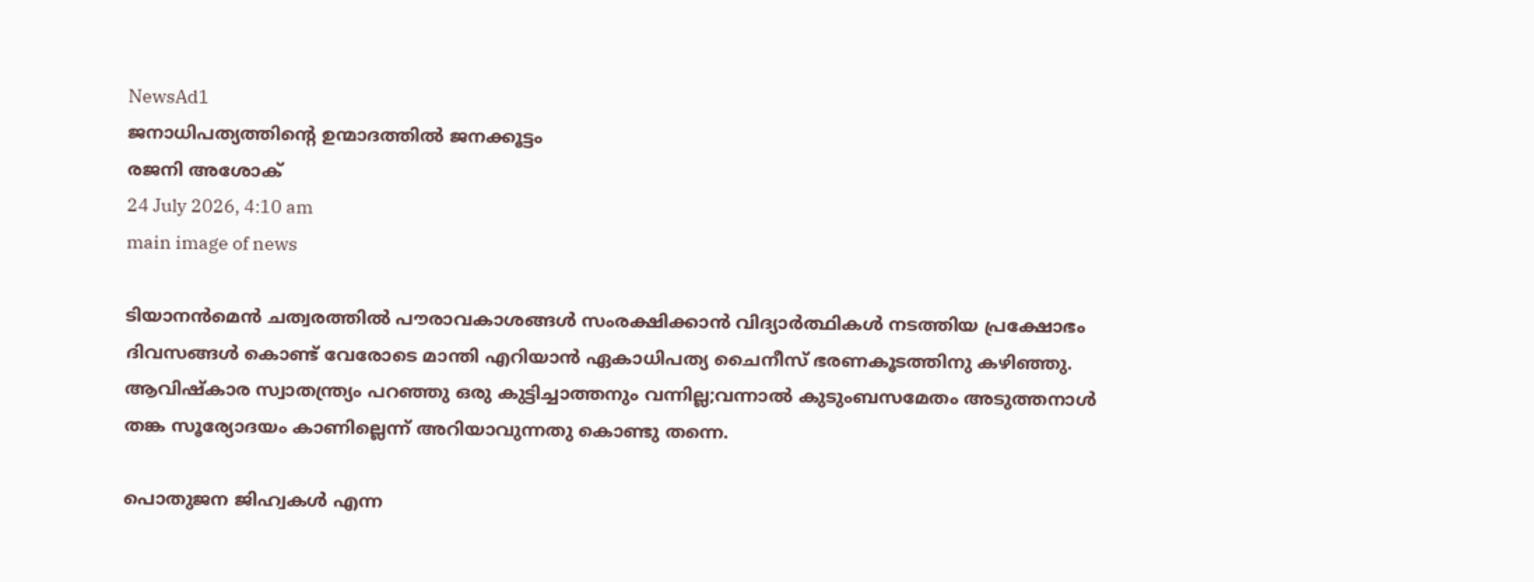NewsAd1
ജനാധിപത്യത്തിന്റെ ഉന്മാദത്തിൽ ജനക്കൂട്ടം
രജനി അശോക്
24 July 2026, 4:10 am
main image of news

ടിയാനൻമെൻ ചത്വരത്തിൽ പൗരാവകാശങ്ങൾ സംരക്ഷിക്കാൻ വിദ്യാർത്ഥികൾ നടത്തിയ പ്രക്ഷോഭം ദിവസങ്ങൾ കൊണ്ട് വേരോടെ മാന്തി എറിയാൻ ഏകാധിപത്യ ചൈനീസ് ഭരണകൂടത്തിനു കഴിഞ്ഞു. ആവിഷ്കാര സ്വാതന്ത്ര്യം പറഞ്ഞു ഒരു കുട്ടിച്ചാത്തനും വന്നില്ല;വന്നാൽ കുടുംബസമേതം അടുത്തനാൾ തങ്ക സൂര്യോദയം കാണില്ലെന്ന് അറിയാവുന്നതു കൊണ്ടു തന്നെ.

പൊതുജന ജിഹ്വകൾ എന്ന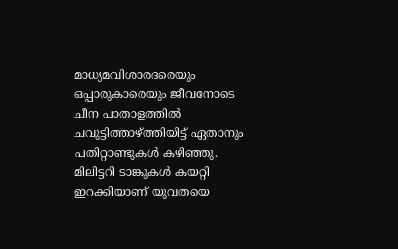മാധ്യമവിശാരദരെയും ഒപ്പാരുകാരെയും ജീവനോടെ ചീന പാതാളത്തിൽ ചവുട്ടിത്താഴ്ത്തിയിട്ട് ഏതാനും പതിറ്റാണ്ടുകൾ കഴിഞ്ഞു. മിലിട്ടറി ടാങ്കുകൾ കയറ്റി ഇറക്കിയാണ് യുവതയെ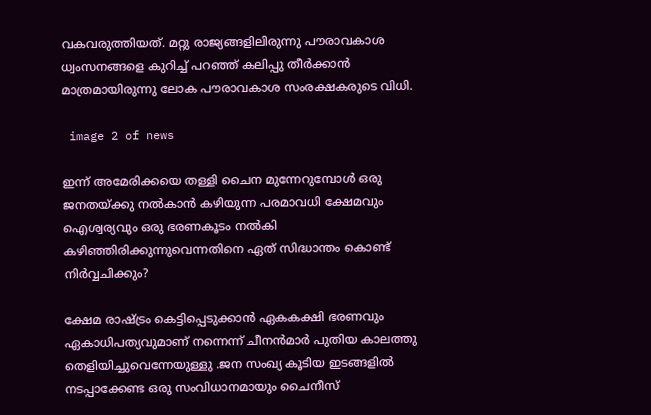വകവരുത്തിയത്. മറ്റു രാജ്യങ്ങളിലിരുന്നു പൗരാവകാശ ധ്വംസനങ്ങളെ കുറിച്ച് പറഞ്ഞ് കലിപ്പു തീർക്കാൻ മാത്രമായിരുന്നു ലോക പൗരാവകാശ സംരക്ഷകരുടെ വിധി.

 image 2 of news

ഇന്ന് അമേരിക്കയെ തള്ളി ചൈന മുന്നേറുമ്പോൾ ഒരു ജനതയ്ക്കു നൽകാൻ കഴിയുന്ന പരമാവധി ക്ഷേമവും ഐശ്വര്യവും ഒരു ഭരണകൂടം നൽകി കഴിഞ്ഞിരിക്കുന്നുവെന്നതിനെ ഏത് സിദ്ധാന്തം കൊണ്ട് നിർവ്വചിക്കും?

ക്ഷേമ രാഷ്ട്രം കെട്ടിപ്പെടുക്കാൻ ഏകകക്ഷി ഭരണവും ഏകാധിപത്യവുമാണ് നന്നെന്ന് ചീനൻമാർ പുതിയ കാലത്തു തെളിയിച്ചുവെന്നേയുള്ളു .ജന സംഖ്യ കൂടിയ ഇടങ്ങളിൽ നടപ്പാക്കേണ്ട ഒരു സംവിധാനമായും ചൈനീസ്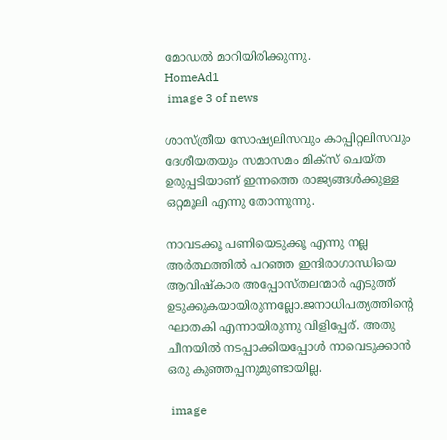മോഡൽ മാറിയിരിക്കുന്നു.
HomeAd1
 image 3 of news

ശാസ്ത്രീയ സോഷ്യലിസവും കാപ്പിറ്റലിസവും ദേശീയതയും സമാസമം മിക്സ് ചെയ്ത ഉരുപ്പടിയാണ് ഇന്നത്തെ രാജ്യങ്ങൾക്കുള്ള ഒറ്റമൂലി എന്നു തോന്നുന്നു.

നാവടക്കൂ പണിയെടുക്കൂ എന്നു നല്ല അർത്ഥത്തിൽ പറഞ്ഞ ഇന്ദിരാഗാന്ധിയെ ആവിഷ്കാര അപ്പോസ്തലന്മാർ എടുത്ത് ഉടുക്കുകയായിരുന്നല്ലോ.ജനാധിപത്യത്തിന്റെ ഘാതകി എന്നായിരുന്നു വിളിപ്പേര്. അതു ചീനയിൽ നടപ്പാക്കിയപ്പോൾ നാവെടുക്കാൻ ഒരു കുഞ്ഞപ്പനുമുണ്ടായില്ല.

 image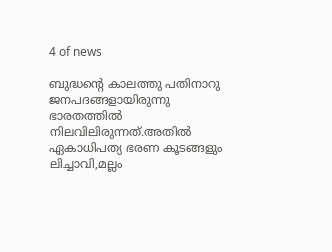4 of news

ബുദ്ധന്റെ കാലത്തു പതിനാറു ജനപദങ്ങളായിരുന്നു ഭാരതത്തിൽ നിലവിലിരുന്നത്.അതിൽ ഏകാധിപത്യ ഭരണ കൂടങ്ങളും ലിച്ചാവി,മല്ലം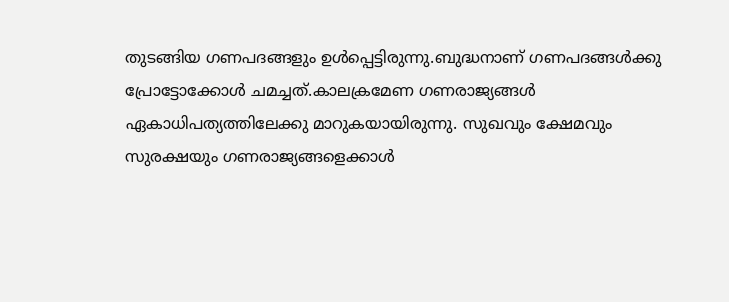തുടങ്ങിയ ഗണപദങ്ങളും ഉൾപ്പെട്ടിരുന്നു.ബുദ്ധനാണ് ഗണപദങ്ങൾക്കു പ്രോട്ടോക്കോൾ ചമച്ചത്.കാലക്രമേണ ഗണരാജ്യങ്ങൾ ഏകാധിപത്യത്തിലേക്കു മാറുകയായിരുന്നു. സുഖവും ക്ഷേമവും സുരക്ഷയും ഗണരാജ്യങ്ങളെക്കാൾ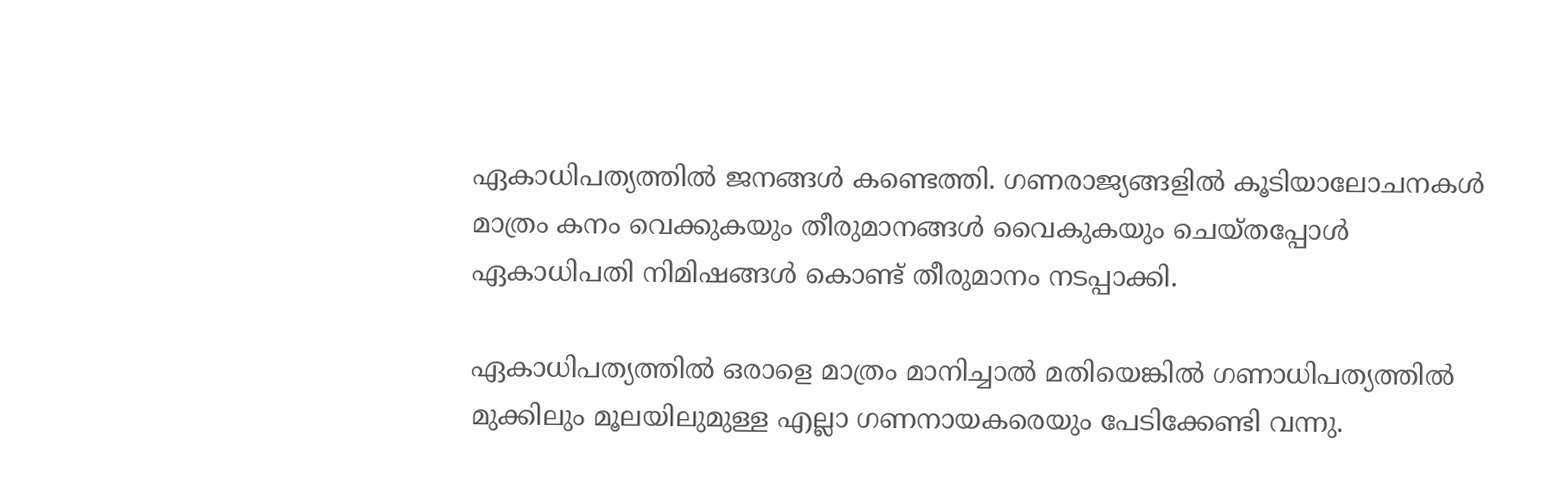ഏകാധിപത്യത്തിൽ ജനങ്ങൾ കണ്ടെത്തി. ഗണരാജ്യങ്ങളിൽ കൂടിയാലോചനകൾ മാത്രം കനം വെക്കുകയും തീരുമാനങ്ങൾ വൈകുകയും ചെയ്തപ്പോൾ ഏകാധിപതി നിമിഷങ്ങൾ കൊണ്ട് തീരുമാനം നടപ്പാക്കി.

ഏകാധിപത്യത്തിൽ ഒരാളെ മാത്രം മാനിച്ചാൽ മതിയെങ്കിൽ ഗണാധിപത്യത്തിൽ മുക്കിലും മൂലയിലുമുള്ള എല്ലാ ഗണനായകരെയും പേടിക്കേണ്ടി വന്നു.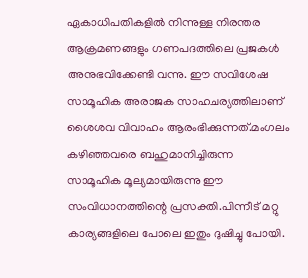ഏകാധിപതികളിൽ നിന്നുള്ള നിരന്തര ആക്രമണങ്ങളും ഗണപദത്തിലെ പ്രജകൾ അനുഭവിക്കേണ്ടി വന്നു. ഈ സവിശേഷ സാമൂഹിക അരാജക സാഹചര്യത്തിലാണ് ശൈശവ വിവാഹം ആരംഭിക്കുന്നത്.മംഗലം കഴിഞ്ഞവരെ ബഹുമാനിച്ചിരുന്ന സാമൂഹിക മൂല്യമായിരുന്നു ഈ സംവിധാനത്തിന്റെ പ്രസക്തി.പിന്നീട് മറ്റു കാര്യങ്ങളിലെ പോലെ ഇതും ദുഷിച്ചു പോയി.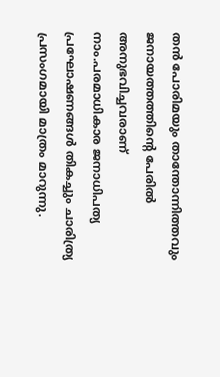തൻ പോരിമയും താന്തോന്നിത്തവും ജനായത്തത്തിന്റെ പേരിൽ അനുഭവിച്ചവരാണ് നാം.പരമാധികാര ജനാധിപത്യ പ്രഘോഷണങ്ങൾ തികച്ചും ചാരിത്ര്യ പ്രസംഗമായി മാത്രം മാറുന്നു.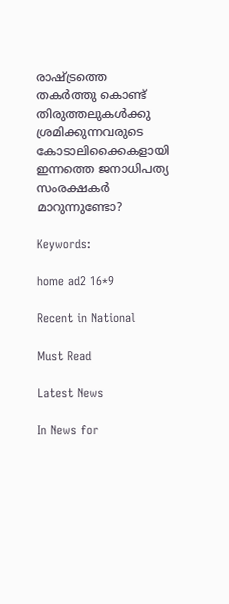രാഷ്ട്രത്തെ തകർത്തു കൊണ്ട് തിരുത്തലുകൾക്കു ശ്രമിക്കുന്നവരുടെ കോടാലിക്കൈകളായി ഇന്നത്തെ ജനാധിപത്യ സംരക്ഷകർ മാറുന്നുണ്ടോ?

Keywords:

home ad2 16*9

Recent in National

Must Read

Latest News

In News for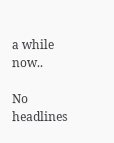a while now..

No headlines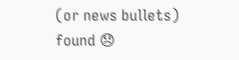(or news bullets) found 😞